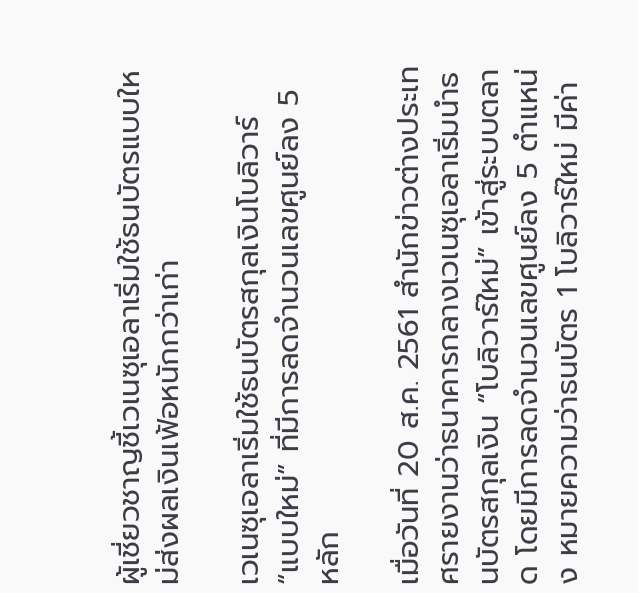ผู้เชี่ยวชาญชี้เวเนซุเอลาเริ่มใช้ธนบัตรแบบใหม่ส่งผลเงินเฟ้อหนักกว่าเก่า

เวเนซุเอลาเริ่มใช้ธนบัตรสกุลเงินโบลิวาร์ “แบบใหม่” ที่มีการลดจำนวนเลขศูนย์ลง 5 หลัก

เมื่อวันที่ 20 ส.ค. 2561 สำนักข่าวต่างประเทศรายงานว่าธนาคารกลางเวเนซุเอลาเริ่มนำธนบัตรสกุลเงิน “โบลิวาร์ใหม่” เข้าสู่ระบบตลาด โดยมีการลดจำนวนเลขศูนย์ลง 5 ตำแหน่ง หมายความว่าธนบัตร 1 โบลิวาร์ใหม่ มีค่า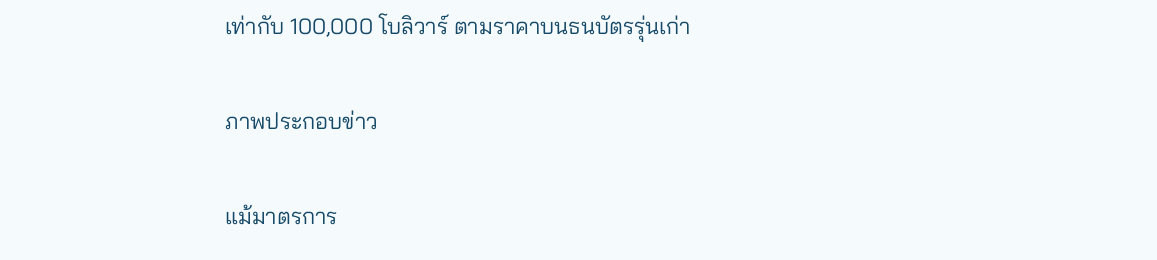เท่ากับ 100,000 โบลิวาร์ ตามราคาบนธนบัตรรุ่นเก่า

ภาพประกอบข่าว

แม้มาตรการ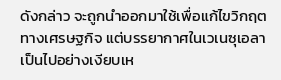ดังกล่าว จะถูกนำออกมาใช้เพื่อแก้ไขวิกฤตทางเศรษฐกิจ แต่บรรยากาศในเวเนซุเอลาเป็นไปอย่างเงียบเห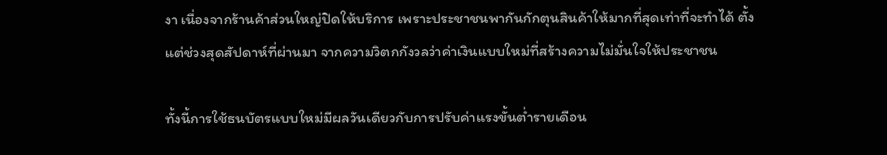งา เนื่องจากร้านค้าส่วนใหญ่ปิดให้บริการ เพราะประชาชนพากันกักตุนสินค้าให้มากที่สุดเท่าที่จะทำได้ ตั้งแต่ช่วงสุดสัปดาห์ที่ผ่านมา จากความวิตกกังวลว่าค่าเงินแบบใหม่ที่สร้างความไม่มั่นใจให้ประชาชน

ทั้งนี้การใช้ธนบัตรแบบใหม่มีผลวันเดียวกับการปรับค่าแรงขั้นต่ำรายเดือน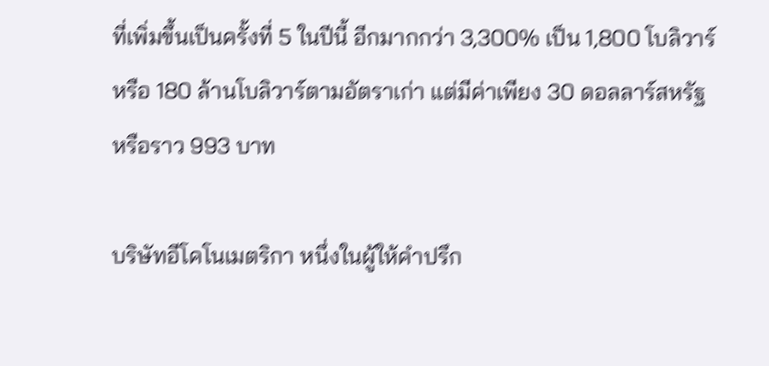ที่เพิ่มขึ้นเป็นครั้งที่ 5 ในปีนี้ อีกมากกว่า 3,300% เป็น 1,800 โบลิวาร์ หรือ 180 ล้านโบลิวาร์ตามอัตราเก่า แต่มีค่าเพียง 30 ดอลลาร์สหรัฐ หรือราว 993 บาท

บริษัทอีโคโนเมตริกา หนึ่งในผู้ให้คำปรึก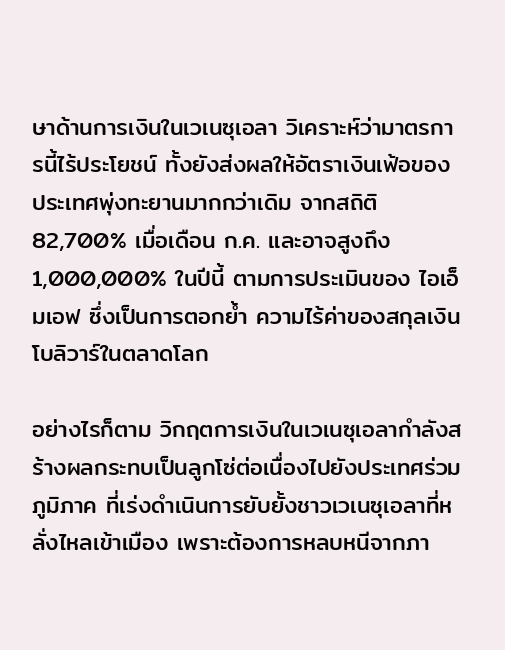ษาด้านการเงินในเวเนซุเอลา วิเคราะห์ว่ามาตรการนี้ไร้ประโยชน์ ทั้งยังส่งผลให้อัตราเงินเฟ้อของประเทศพุ่งทะยานมากกว่าเดิม จากสถิติ 82,700% เมื่อเดือน ก.ค. และอาจสูงถึง 1,000,000% ในปีนี้ ตามการประเมินของ ไอเอ็มเอฟ ซึ่งเป็นการตอกย้ำ ความไร้ค่าของสกุลเงินโบลิวาร์ในตลาดโลก

อย่างไรก็ตาม วิกฤตการเงินในเวเนซุเอลากำลังสร้างผลกระทบเป็นลูกโซ่ต่อเนื่องไปยังประเทศร่วมภูมิภาค ที่เร่งดำเนินการยับยั้งชาวเวเนซุเอลาที่หลั่งไหลเข้าเมือง เพราะต้องการหลบหนีจากภา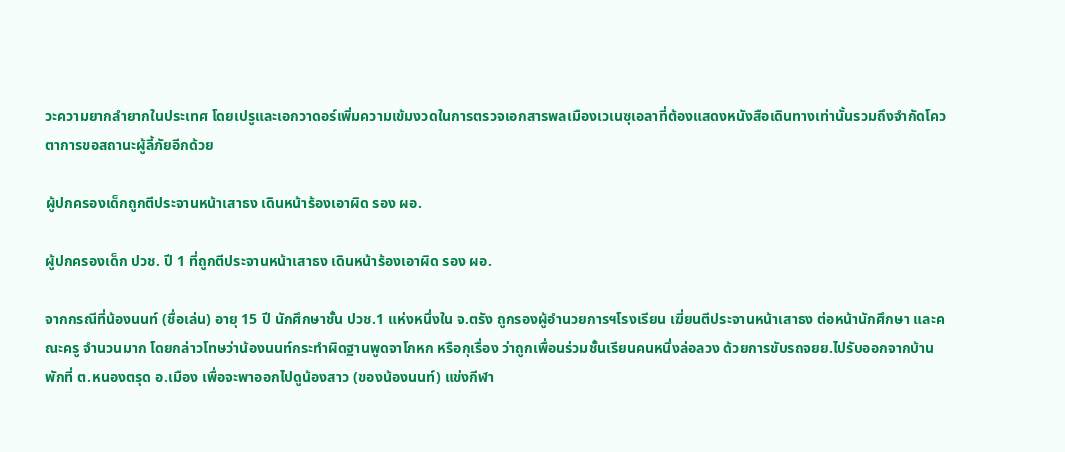วะความยากลำยากในประเทศ โดยเปรูและเอกวาดอร์เพิ่มความเข้มงวดในการตรวจเอกสารพลเมืองเวเนซุเอลาที่ต้องแสดงหนังสือเดินทางเท่านั้นรวมถึงจำกัดโควตาการขอสถานะผู้ลี้ภัยอีกด้วย

ผู้ปกครองเด็กถูกตีประจานหน้าเสาธง เดินหน้าร้องเอาผิด รอง ผอ.

ผู้ปกครองเด็ก ปวช. ปี 1 ที่ถูกตีประจานหน้าเสาธง เดินหน้าร้องเอาผิด รอง ผอ.

จากกรณีที่น้องนนท์ (ชื่อเล่น) อายุ 15 ปี นักศึกษาชั้น ปวช.1 แห่งหนึ่งใน จ.ตรัง ถูกรองผู้อำนวยการฯโรงเรียน เฆี่ยนตีประจานหน้าเสาธง ต่อหน้านักศึกษา และคณะครู จำนวนมาก โดยกล่าวโทษว่าน้องนนท์กระทำผิดฐานพูดจาโกหก หรือกุเรื่อง ว่าถูกเพื่อนร่วมชั้นเรียนคนหนึ่งล่อลวง ด้วยการขับรถจยย.ไปรับออกจากบ้านพักที่ ต.หนองตรุด อ.เมือง เพื่อจะพาออกไปดูน้องสาว (ของน้องนนท์) แข่งกีฬา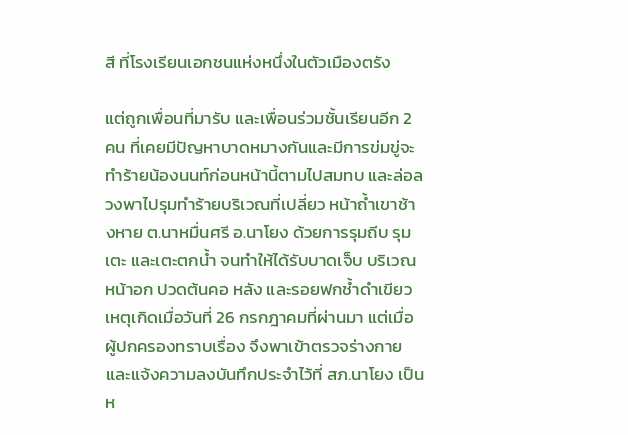สี ที่โรงเรียนเอกชนแห่งหนึ่งในตัวเมืองตรัง

แต่ถูกเพื่อนที่มารับ และเพื่อนร่วมชั้นเรียนอีก 2 คน ที่เคยมีปัญหาบาดหมางกันและมีการข่มขู่จะทำร้ายน้องนนท์ก่อนหน้านี้ตามไปสมทบ และล่อลวงพาไปรุมทำร้ายบริเวณที่เปลี่ยว หน้าถ้ำเขาช้างหาย ต.นาหมื่นศรี อ.นาโยง ด้วยการรุมถีบ รุมเตะ และเตะตกน้ำ จนทำให้ได้รับบาดเจ็บ บริเวณหน้าอก ปวดต้นคอ หลัง และรอยฟกช้ำดำเขียว เหตุเกิดเมื่อวันที่ 26 กรกฎาคมที่ผ่านมา แต่เมื่อผู้ปกครองทราบเรื่อง จึงพาเข้าตรวจร่างกายและแจ้งความลงบันทึกประจำไว้ที่ สภ.นาโยง เป็นห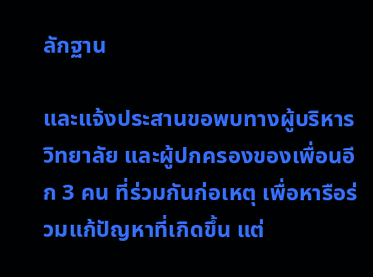ลักฐาน

และแจ้งประสานขอพบทางผู้บริหารวิทยาลัย และผู้ปกครองของเพื่อนอีก 3 คน ที่ร่วมกันก่อเหตุ เพื่อหารือร่วมแก้ปัญหาที่เกิดขึ้น แต่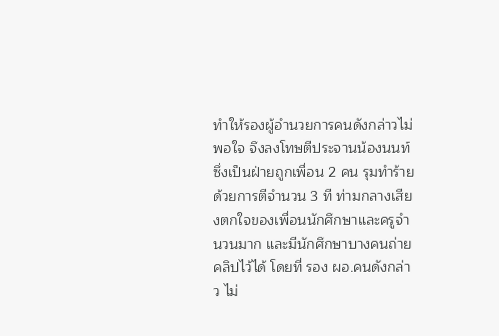ทำให้รองผู้อำนวยการคนดังกล่าวไม่พอใจ จึงลงโทษตีประจานน้องนนท์ ซึ่งเป็นฝ่ายถูกเพื่อน 2 คน รุมทำร้ายด้วยการตีจำนวน 3 ที ท่ามกลางเสียงตกใจของเพื่อนนักศึกษาและครูจำนวนมาก และมีนักศึกษาบางคนถ่ายคลิปไว้ได้ โดยที่ รอง ผอ.คนดังกล่าว ไม่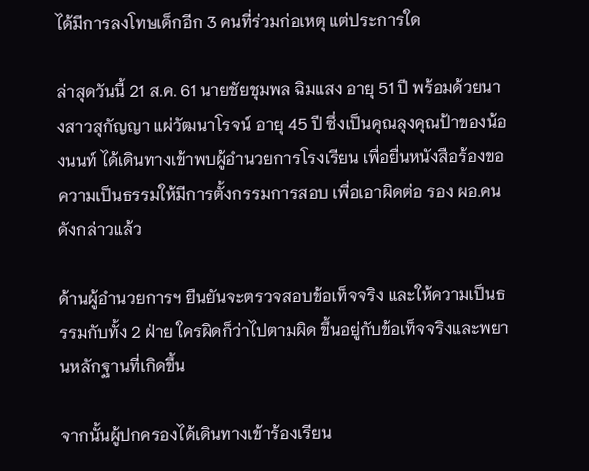ได้มีการลงโทษเด็กอีก 3 คนที่ร่วมก่อเหตุ แต่ประการใด

ล่าสุดวันนี้ 21 ส.ค. 61 นายชัยชุมพล ฉิมแสง อายุ 51 ปี พร้อมด้วยนางสาวสุกัญญา แผ่วัฒนาโรจน์ อายุ 45 ปี ซึ่งเป็นคุณลุงคุณป้าของน้องนนท์ ได้เดินทางเข้าพบผู้อำนวยการโรงเรียน เพื่อยื่นหนังสือร้องขอความเป็นธรรมให้มีการตั้งกรรมการสอบ เพื่อเอาผิดต่อ รอง ผอ.คนดังกล่าวแล้ว

ด้านผู้อำนวยการฯ ยืนยันจะตรวจสอบข้อเท็จจริง และให้ความเป็นธรรมกับทั้ง 2 ฝ่าย ใครผิดก็ว่าไปตามผิด ขึ้นอยู่กับข้อเท็จจริงและพยานหลักฐานที่เกิดขึ้น

จากนั้นผู้ปกครองได้เดินทางเข้าร้องเรียน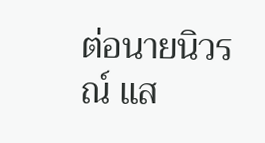ต่อนายนิวรณ์ แส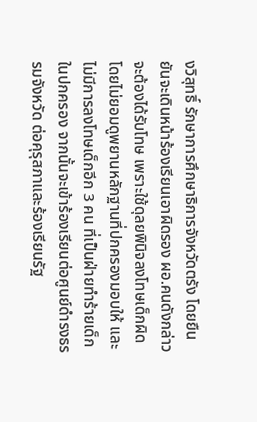งวิสุทธิ์ รักษาการศึกษาธิการจังหวัดตรัง โดยยืนยันจะเดินหน้าร้องเรียนเอาผิดรอง ผอ.คนดังกล่าวจะต้องได้รับโทษ เพราะใช้ดุลยพินิจลงโทษเด็กผิด โดยไม่ยอมดูพยานหลักฐานที่ปกครองมอบให้ และไม่มีการลงโทษเด็กอีก 3 คน ที่เป็นฝ่ายทำร้ายเด็กในปกครอง จากนั้นจะเข้าร้องเรียนต่อศูนย์ดำรงธรรมจังหวัด ต่อคุรุสภาและร้องเรียนรัฐ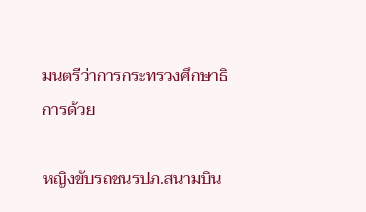มนตรีว่าการกระทรวงศึกษาธิการด้วย

หญิงขับรถชนรปภ.สนามบิน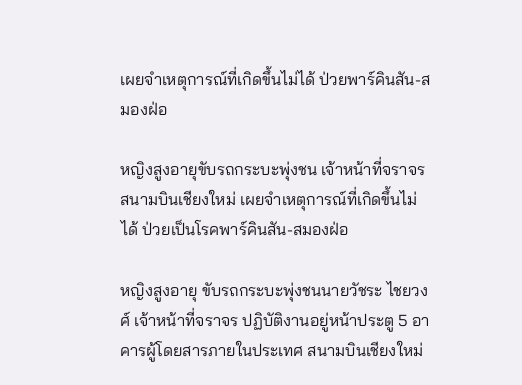เผยจำเหตุการณ์ที่เกิดขึ้นไม่ได้ ป่วยพาร์คินสัน-สมองฝ่อ

หญิงสูงอายุขับรถกระบะพุ่งชน เจ้าหน้าที่จราจรสนามบินเชียงใหม่ เผยจำเหตุการณ์ที่เกิดขึ้นไม่ได้ ป่วยเป็นโรคพาร์คินสัน-สมองฝ่อ

หญิงสูงอายุ ขับรถกระบะพุ่งชนนายวัชระ ไชยวงศ์ เจ้าหน้าที่จราจร ปฏิบัติงานอยู่หน้าประตู 5 อาคารผู้โดยสารภายในประเทศ สนามบินเชียงใหม่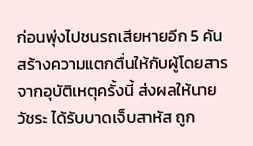ก่อนพุ่งไปชนรถเสียหายอีก 5 คัน สร้างความแตกตื่นให้กับผู้โดยสาร จากอุบัติเหตุครั้งนี้ ส่งผลให้นายวัชระ ได้รับบาดเจ็บสาหัส ถูก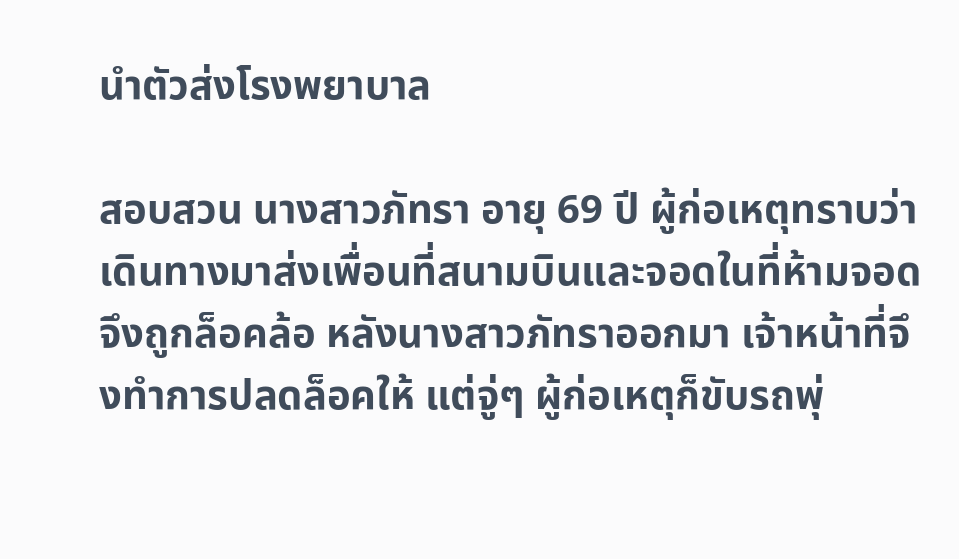นำตัวส่งโรงพยาบาล

สอบสวน นางสาวภัทรา อายุ 69 ปี ผู้ก่อเหตุทราบว่า เดินทางมาส่งเพื่อนที่สนามบินและจอดในที่ห้ามจอดจึงถูกล็อคล้อ หลังนางสาวภัทราออกมา เจ้าหน้าที่จึงทำการปลดล็อคให้ แต่จู่ๆ ผู้ก่อเหตุก็ขับรถพุ่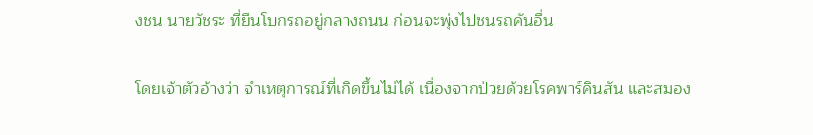งชน นายวัชระ ที่ยืนโบกรถอยู่กลางถนน ก่อนจะพุ่งไปชนรถคันอื่น

โดยเจ้าตัวอ้างว่า จำเหตุการณ์ที่เกิดขึ้นไม่ได้ เนื่องจากป่วยด้วยโรคพาร์คินสัน และสมอง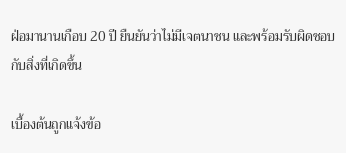ฝ่อมานานเกือบ 20 ปี ยืนยันว่าไม่มีเจตนาชน และพร้อมรับผิดชอบกับสิ่งที่เกิดขึ้น

เบื้องต้นถูกแจ้งข้อ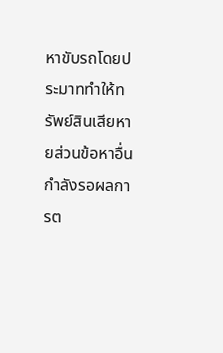หาขับรถโดยประมาททำให้ทรัพย์สินเสียหายส่วนข้อหาอื่นกำลังรอผลการต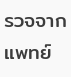รวจจากแพทย์